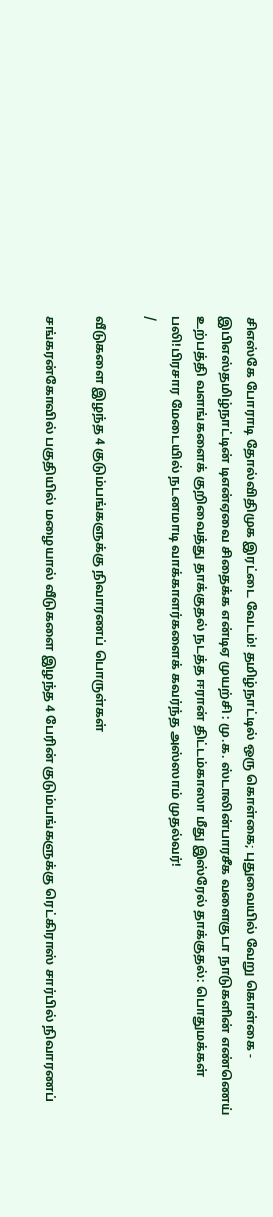சிஎஸ்கே போராடி தோல்விதிமுக இரட்டை வேடம்! தமிழ்நாட்டில் ஒரு கொள்கை; புதுவையில் வேறு கொள்கை - இபிஎஸ்தமிழ்நாட்டின் டிஎன்ஏவை சிதைக்க என்டிஏ முயற்சி : மு.க. ஸ்டாலின்பாரசீக வளைகுடா நாடுகளின் எண்ணெய் உற்பத்தி வளங்களைக் குறிவைத்து தாக்குதல் நடத்த ஈரான் திட்டம்காஸா மீது இஸ்ரேல் தாக்குதல்: பொதுமக்கள் பலி!பிரசார மேடையில் நடனமாடி வாக்காளர்களைக் கவர்ந்த அஸ்ஸாம் முதல்வர்!
/

வீடுகளை இழந்த 4 குடும்பங்களுக்கு நிவாரணப் பொருள்கள்

சங்கரன்கோவில் பகுதியில் மழையால் வீடுகளை இழந்த 4 பேரின் குடும்பங்களுக்கு ரெட்கிராஸ் சார்பில் நிவாரணப்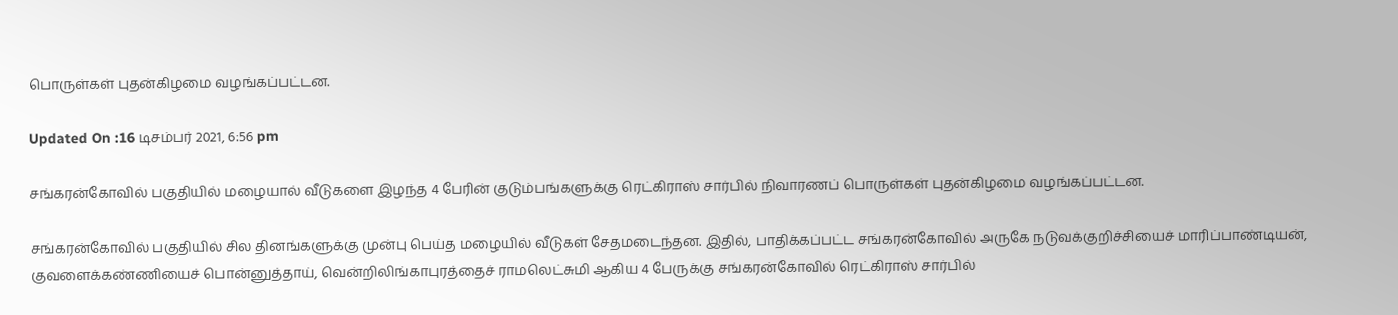பொருள்கள் புதன்கிழமை வழங்கப்பட்டன.

Updated On :16 டிசம்பர் 2021, 6:56 pm

சங்கரன்கோவில் பகுதியில் மழையால் வீடுகளை இழந்த 4 பேரின் குடும்பங்களுக்கு ரெட்கிராஸ் சார்பில் நிவாரணப் பொருள்கள் புதன்கிழமை வழங்கப்பட்டன.

சங்கரன்கோவில் பகுதியில் சில தினங்களுக்கு முன்பு பெய்த மழையில் வீடுகள் சேதமடைந்தன. இதில், பாதிக்கப்பட்ட சங்கரன்கோவில் அருகே நடுவக்குறிச்சியைச் மாரிப்பாண்டியன், குவளைக்கண்ணியைச் பொன்னுத்தாய், வென்றிலிங்காபுரத்தைச் ராமலெட்சுமி ஆகிய 4 பேருக்கு சங்கரன்கோவில் ரெட்கிராஸ் சார்பில்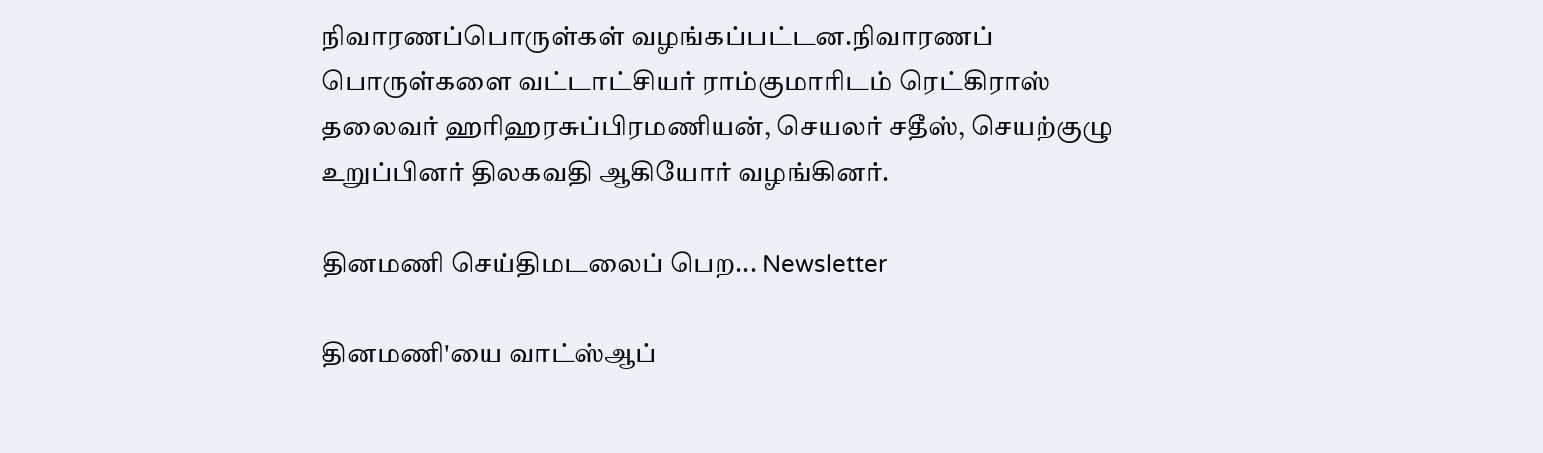நிவாரணப்பொருள்கள் வழங்கப்பட்டன.நிவாரணப் பொருள்களை வட்டாட்சியர் ராம்குமாரிடம் ரெட்கிராஸ் தலைவர் ஹரிஹரசுப்பிரமணியன், செயலர் சதீஸ், செயற்குழு உறுப்பினர் திலகவதி ஆகியோர் வழங்கினர்.

தினமணி செய்திமடலைப் பெற... Newsletter

தினமணி'யை வாட்ஸ்ஆப்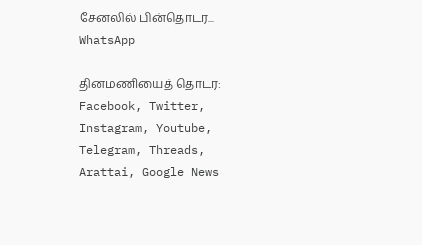சேனலில் பின்தொடர... WhatsApp

தினமணியைத் தொடர: Facebook, Twitter, Instagram, Youtube, Telegram, Threads, Arattai, Google News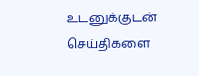உடனுக்குடன் செய்திகளை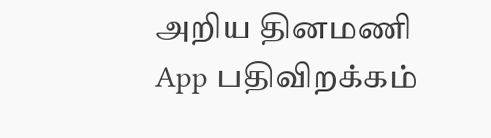அறிய தினமணி App பதிவிறக்கம்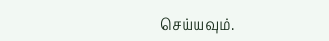செய்யவும்.